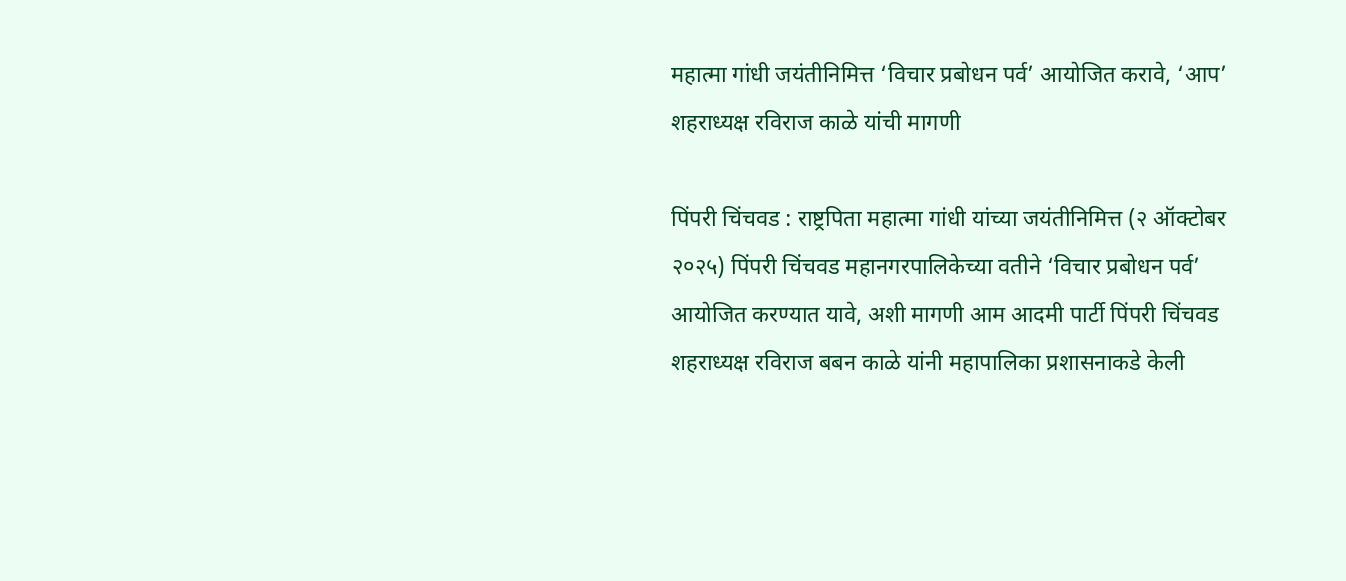महात्मा गांधी जयंतीनिमित्त ‘विचार प्रबोधन पर्व’ आयोजित करावे, ‘आप’ शहराध्यक्ष रविराज काळे यांची मागणी

पिंपरी चिंचवड : राष्ट्रपिता महात्मा गांधी यांच्या जयंतीनिमित्त (२ ऑक्टोबर २०२५) पिंपरी चिंचवड महानगरपालिकेच्या वतीने ‘विचार प्रबोधन पर्व’ आयोजित करण्यात यावे, अशी मागणी आम आदमी पार्टी पिंपरी चिंचवड शहराध्यक्ष रविराज बबन काळे यांनी महापालिका प्रशासनाकडे केली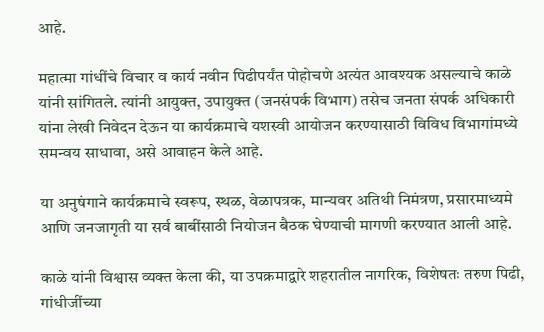आहे.

महात्मा गांधींचे विचार व कार्य नवीन पिढीपर्यंत पोहोचणे अत्यंत आवश्यक असल्याचे काळे यांनी सांगितले. त्यांनी आयुक्त, उपायुक्त (जनसंपर्क विभाग) तसेच जनता संपर्क अधिकारी यांना लेखी निवेदन देऊन या कार्यक्रमाचे यशस्वी आयोजन करण्यासाठी विविध विभागांमध्ये समन्वय साधावा, असे आवाहन केले आहे.

या अनुषंगाने कार्यक्रमाचे स्वरूप, स्थळ, वेळापत्रक, मान्यवर अतिथी निमंत्रण, प्रसारमाध्यमे आणि जनजागृती या सर्व बाबींसाठी नियोजन बैठक घेण्याची मागणी करण्यात आली आहे.

काळे यांनी विश्वास व्यक्त केला की, या उपक्रमाद्वारे शहरातील नागरिक, विशेषतः तरुण पिढी, गांधीजींच्या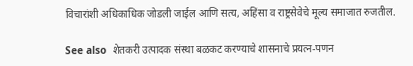विचारांशी अधिकाधिक जोडली जाईल आणि सत्य, अहिंसा व राष्ट्रसेवेचे मूल्य समाजात रुजतील.

See also  शेतकरी उत्पादक संस्था बळकट करण्याचे शासनाचे प्रयत्न-पणन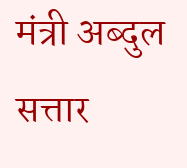मंत्री अब्दुल सत्तार